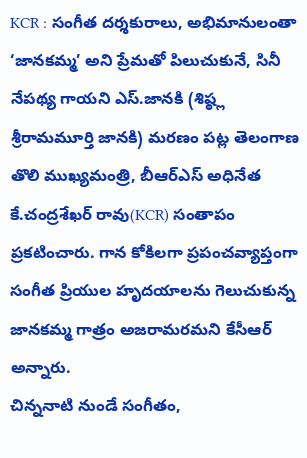KCR : సంగీత దర్శకురాలు, అభిమానులంతా ‘జానకమ్మ’ అని ప్రేమతో పిలుచుకునే, సినీ నేపథ్య గాయని ఎస్.జానకి (శిష్ఠ్ల శ్రీరామమూర్తి జానకి) మరణం పట్ల తెలంగాణ తొలి ముఖ్యమంత్రి, బీఆర్ఎస్ అధినేత కే.చంద్రశేఖర్ రావు(KCR) సంతాపం ప్రకటించారు. గాన కోకిలగా ప్రపంచవ్యాప్తంగా సంగీత ప్రియుల హృదయాలను గెలుచుకున్న జానకమ్మ గాత్రం అజరామరమని కేసీఆర్ అన్నారు.
చిన్ననాటి నుండే సంగీతం,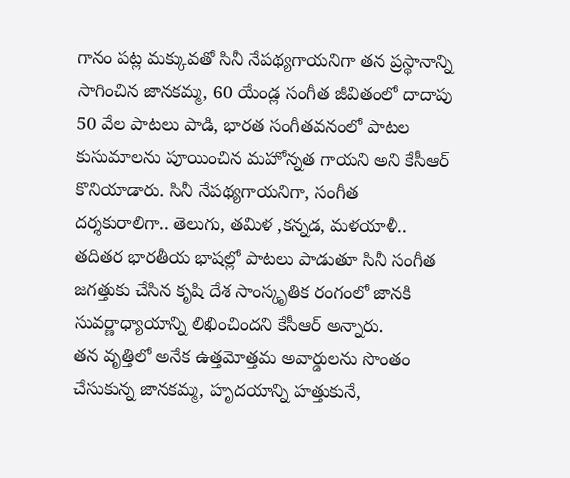గానం పట్ల మక్కువతో సినీ నేపథ్యగాయనిగా తన ప్రస్థానాన్ని సాగించిన జానకమ్మ, 60 యేండ్ల సంగీత జీవితంలో దాదాపు 50 వేల పాటలు పాడి, భారత సంగీతవనంలో పాటల కుసుమాలను పూయించిన మహోన్నత గాయని అని కేసీఆర్ కొనియాడారు. సినీ నేపథ్యగాయనిగా, సంగీత దర్శకురాలిగా.. తెలుగు, తమిళ ,కన్నడ, మళయాళీ.. తదితర భారతీయ భాషల్లో పాటలు పాడుతూ సినీ సంగీత జగత్తుకు చేసిన కృషి దేశ సాంస్కృతిక రంగంలో జానకి సువర్ణాధ్యాయాన్ని లిఖించిందని కేసీఆర్ అన్నారు.
తన వృత్తిలో అనేక ఉత్తమోత్తమ అవార్డులను సొంతం చేసుకున్న జానకమ్మ, హృదయాన్ని హత్తుకునే,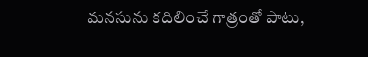మనసును కదిలించే గాత్రంతో పాటు,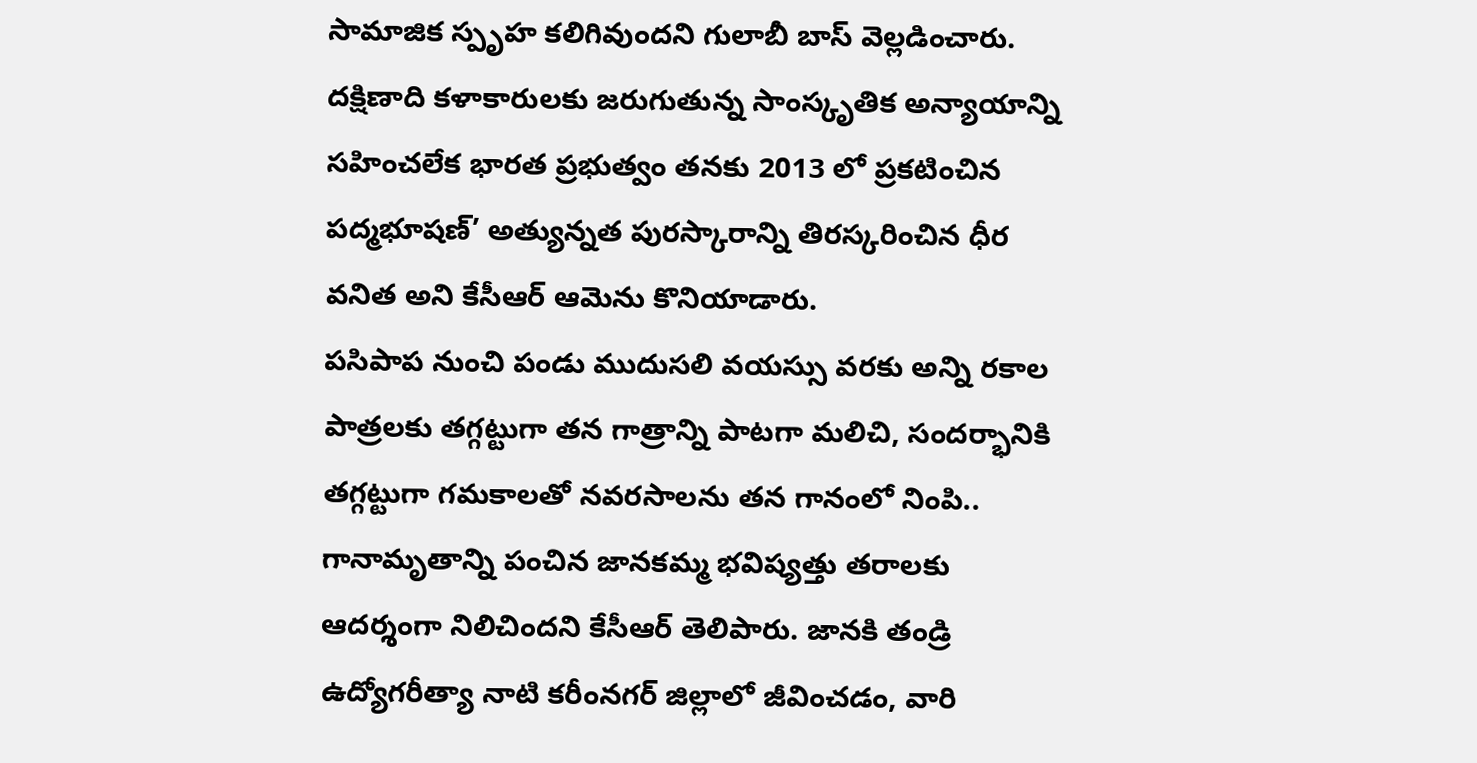సామాజిక స్పృహ కలిగివుందని గులాబీ బాస్ వెల్లడించారు. దక్షిణాది కళాకారులకు జరుగుతున్న సాంస్కృతిక అన్యాయాన్ని సహించలేక భారత ప్రభుత్వం తనకు 2013 లో ప్రకటించిన పద్మభూషణ్’ అత్యున్నత పురస్కారాన్ని తిరస్కరించిన ధీర వనిత అని కేసీఆర్ ఆమెను కొనియాడారు.
పసిపాప నుంచి పండు ముదుసలి వయస్సు వరకు అన్ని రకాల పాత్రలకు తగ్గట్టుగా తన గాత్రాన్ని పాటగా మలిచి, సందర్భానికి తగ్గట్టుగా గమకాలతో నవరసాలను తన గానంలో నింపి.. గానామృతాన్ని పంచిన జానకమ్మ భవిష్యత్తు తరాలకు ఆదర్శంగా నిలిచిందని కేసీఆర్ తెలిపారు. జానకి తండ్రి ఉద్యోగరీత్యా నాటి కరీంనగర్ జిల్లాలో జీవించడం, వారి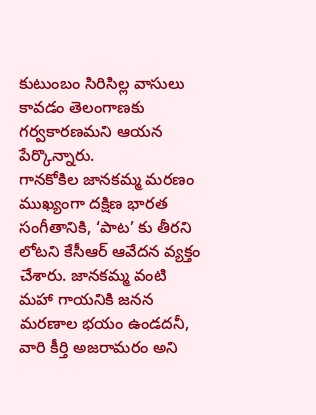కుటుంబం సిరిసిల్ల వాసులు కావడం తెలంగాణకు గర్వకారణమని ఆయన పేర్కొన్నారు.
గానకోకిల జానకమ్మ మరణం ముఖ్యంగా దక్షిణ భారత సంగీతానికి, ‘పాట’ కు తీరని లోటని కేసీఆర్ ఆవేదన వ్యక్తం చేశారు. జానకమ్మ వంటి మహా గాయనికి జనన మరణాల భయం ఉండదనీ, వారి కీర్తి అజరామరం అని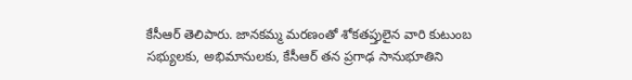కేసీఆర్ తెలిపారు. జానకమ్మ మరణంతో శోకతప్తులైన వారి కుటుంబ సభ్యులకు, అభిమానులకు, కేసీఆర్ తన ప్రగాఢ సానుభూతిని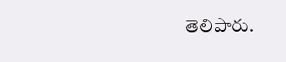తెలిపారు.